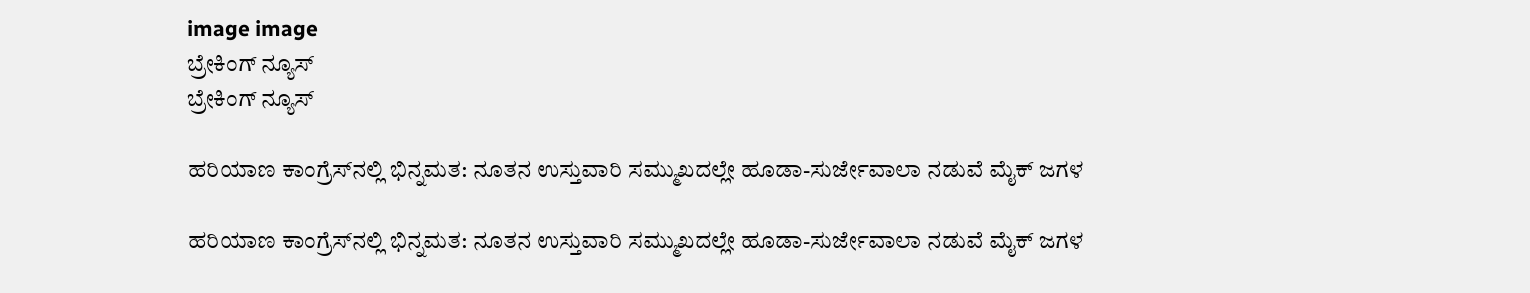image image
ಬ್ರೇಕಿಂಗ್ ನ್ಯೂಸ್
ಬ್ರೇಕಿಂಗ್ ನ್ಯೂಸ್

ಹರಿಯಾಣ ಕಾಂಗ್ರೆಸ್‌ನಲ್ಲಿ ಭಿನ್ನಮತ: ನೂತನ ಉಸ್ತುವಾರಿ ಸಮ್ಮುಖದಲ್ಲೇ ಹೂಡಾ-ಸುರ್ಜೇವಾಲಾ ನಡುವೆ ಮೈಕ್ ಜಗಳ

ಹರಿಯಾಣ ಕಾಂಗ್ರೆಸ್‌ನಲ್ಲಿ ಭಿನ್ನಮತ: ನೂತನ ಉಸ್ತುವಾರಿ ಸಮ್ಮುಖದಲ್ಲೇ ಹೂಡಾ-ಸುರ್ಜೇವಾಲಾ ನಡುವೆ ಮೈಕ್ ಜಗಳ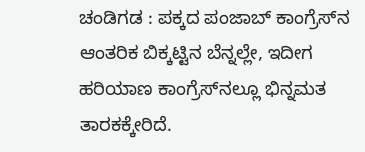ಚಂಡಿಗಡ : ಪಕ್ಕದ ಪಂಜಾಬ್ ಕಾಂಗ್ರೆಸ್‌ನ ಆಂತರಿಕ ಬಿಕ್ಕಟ್ಟಿನ ಬೆನ್ನಲ್ಲೇ, ಇದೀಗ ಹರಿಯಾಣ ಕಾಂಗ್ರೆಸ್‌ನಲ್ಲೂ ಭಿನ್ನಮತ ತಾರಕಕ್ಕೇರಿದೆ.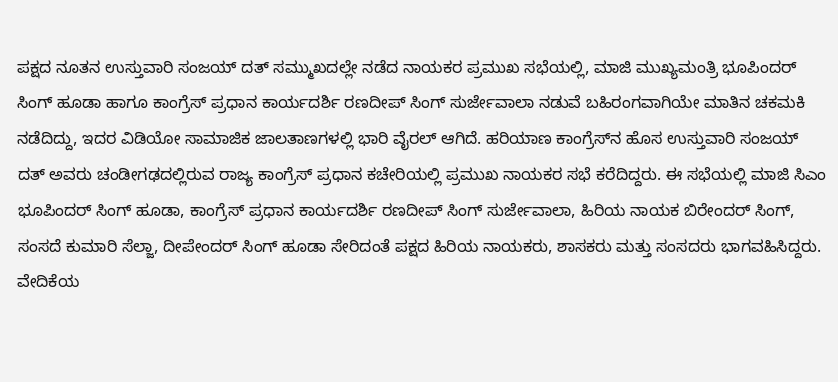ಪಕ್ಷದ ನೂತನ ಉಸ್ತುವಾರಿ ಸಂಜಯ್ ದತ್ ಸಮ್ಮುಖದಲ್ಲೇ ನಡೆದ ನಾಯಕರ ಪ್ರಮುಖ ಸಭೆಯಲ್ಲಿ, ಮಾಜಿ ಮುಖ್ಯಮಂತ್ರಿ ಭೂಪಿಂದರ್ ಸಿಂಗ್ ಹೂಡಾ ಹಾಗೂ ಕಾಂಗ್ರೆಸ್ ಪ್ರಧಾನ ಕಾರ್ಯದರ್ಶಿ ರಣದೀಪ್ ಸಿಂಗ್ ಸುರ್ಜೇವಾಲಾ ನಡುವೆ ಬಹಿರಂಗವಾಗಿಯೇ ಮಾತಿನ ಚಕಮಕಿ ನಡೆದಿದ್ದು, ಇದರ ವಿಡಿಯೋ ಸಾಮಾಜಿಕ ಜಾಲತಾಣಗಳಲ್ಲಿ ಭಾರಿ ವೈರಲ್ ಆಗಿದೆ. ಹರಿಯಾಣ ಕಾಂಗ್ರೆಸ್‌ನ ಹೊಸ ಉಸ್ತುವಾರಿ ಸಂಜಯ್ ದತ್ ಅವರು ಚಂಡೀಗಢದಲ್ಲಿರುವ ರಾಜ್ಯ ಕಾಂಗ್ರೆಸ್ ಪ್ರಧಾನ ಕಚೇರಿಯಲ್ಲಿ ಪ್ರಮುಖ ನಾಯಕರ ಸಭೆ ಕರೆದಿದ್ದರು. ಈ ಸಭೆಯಲ್ಲಿ ಮಾಜಿ ಸಿಎಂ ಭೂಪಿಂದರ್ ಸಿಂಗ್ ಹೂಡಾ, ಕಾಂಗ್ರೆಸ್ ಪ್ರಧಾನ ಕಾರ್ಯದರ್ಶಿ ರಣದೀಪ್ ಸಿಂಗ್ ಸುರ್ಜೇವಾಲಾ, ಹಿರಿಯ ನಾಯಕ ಬಿರೇಂದರ್ ಸಿಂಗ್, ಸಂಸದೆ ಕುಮಾರಿ ಸೆಲ್ಜಾ, ದೀಪೇಂದರ್ ಸಿಂಗ್ ಹೂಡಾ ಸೇರಿದಂತೆ ಪಕ್ಷದ ಹಿರಿಯ ನಾಯಕರು, ಶಾಸಕರು ಮತ್ತು ಸಂಸದರು ಭಾಗವಹಿಸಿದ್ದರು. ವೇದಿಕೆಯ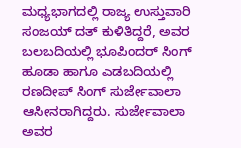ಮಧ್ಯಭಾಗದಲ್ಲಿ ರಾಜ್ಯ ಉಸ್ತುವಾರಿ ಸಂಜಯ್ ದತ್ ಕುಳಿತಿದ್ದರೆ, ಅವರ ಬಲಬದಿಯಲ್ಲಿ ಭೂಪಿಂದರ್ ಸಿಂಗ್ ಹೂಡಾ ಹಾಗೂ ಎಡಬದಿಯಲ್ಲಿ ರಣದೀಪ್ ಸಿಂಗ್ ಸುರ್ಜೇವಾಲಾ ಆಸೀನರಾಗಿದ್ದರು. ಸುರ್ಜೇವಾಲಾ ಅವರ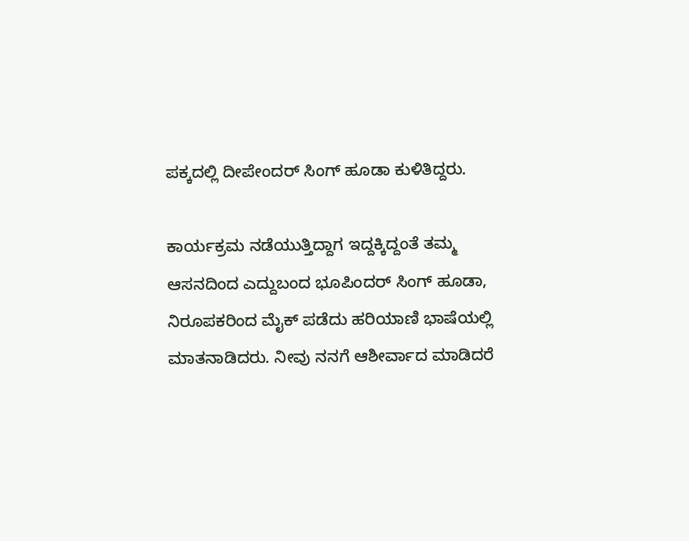ಪಕ್ಕದಲ್ಲಿ ದೀಪೇಂದರ್ ಸಿಂಗ್ ಹೂಡಾ ಕುಳಿತಿದ್ದರು.

ಕಾರ್ಯಕ್ರಮ ನಡೆಯುತ್ತಿದ್ದಾಗ ಇದ್ದಕ್ಕಿದ್ದಂತೆ ತಮ್ಮ ಆಸನದಿಂದ ಎದ್ದುಬಂದ ಭೂಪಿಂದರ್ ಸಿಂಗ್ ಹೂಡಾ, ನಿರೂಪಕರಿಂದ ಮೈಕ್ ಪಡೆದು ಹರಿಯಾಣಿ ಭಾಷೆಯಲ್ಲಿ ಮಾತನಾಡಿದರು. ನೀವು ನನಗೆ ಆಶೀರ್ವಾದ ಮಾಡಿದರೆ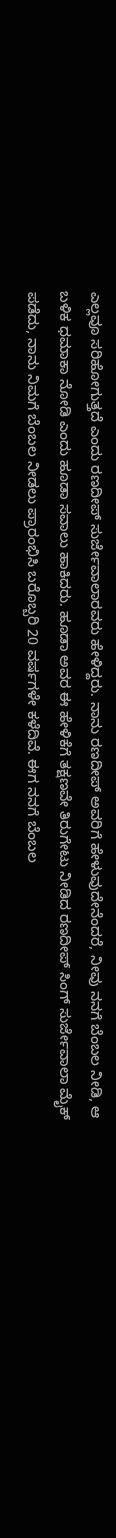ಎಲ್ಲವೂ ಸರಿಹೋಗುತ್ತದೆ ಎಂದು ರಣದೀಪ್ ಸುರ್ಜೇವಾಲಾರವರು ಹೇಳಿದ್ದರು. ನಾನು ರಣದೀಪ್ ಅವರಿಗೆ ಹೇಳುವುದೇನೆಂದರೆ, ನೀವು ನನಗೆ ಬೆಂಬಲ ನೀಡಿ, ಆ ಬಳಿಕ ಧಮಾಕಾ ನೋಡಿ ಎಂದು ಹೂಡಾ ಸವಾಲು ಹಾಕಿದರು. ಹೂಡಾ ಅವರ ಈ ಹೇಳಿಕೆಗೆ ತಕ್ಷಣವೇ ತಿರುಗೇಟು ನೀಡಿದ ರಣದೀಪ್ ಸಿಂಗ್ ಸುರ್ಜೇವಾಲಾ ಮೈಕ್ ಪಡೆದು, ನಾನು ನಿಮಗೆ ಬೆಂಬಲ ನೀಡಲು ಪ್ರಾರಂಭಿಸಿ ಬರೊಬ್ಬರಿ 20 ವರ್ಷಗಳೇ ಕಳೆದಿವೆ. ಈಗ ನನಗೆ ಬೆಂಬಲ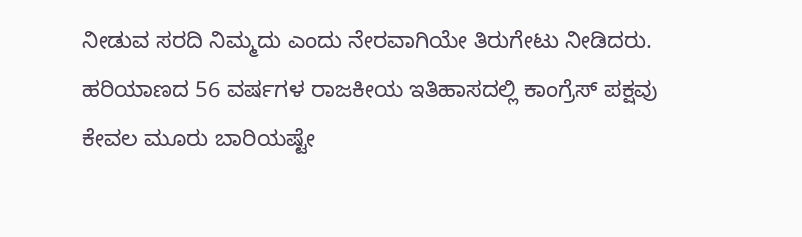ನೀಡುವ ಸರದಿ ನಿಮ್ಮದು ಎಂದು ನೇರವಾಗಿಯೇ ತಿರುಗೇಟು ನೀಡಿದರು. ಹರಿಯಾಣದ 56 ವರ್ಷಗಳ ರಾಜಕೀಯ ಇತಿಹಾಸದಲ್ಲಿ ಕಾಂಗ್ರೆಸ್ ಪಕ್ಷವು ಕೇವಲ ಮೂರು ಬಾರಿಯಷ್ಟೇ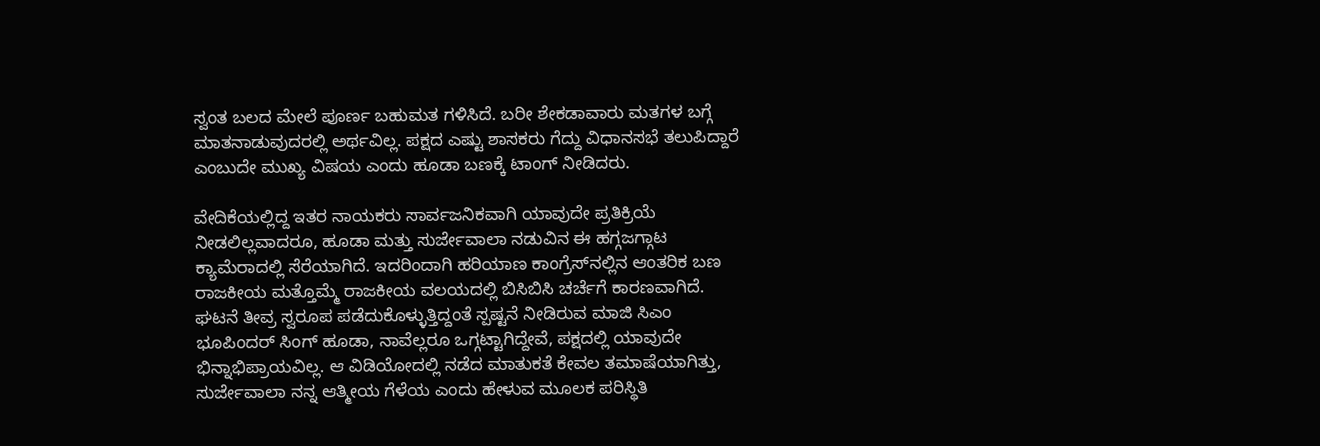ಸ್ವಂತ ಬಲದ ಮೇಲೆ ಪೂರ್ಣ ಬಹುಮತ ಗಳಿಸಿದೆ. ಬರೀ ಶೇಕಡಾವಾರು ಮತಗಳ ಬಗ್ಗೆ ಮಾತನಾಡುವುದರಲ್ಲಿ ಅರ್ಥವಿಲ್ಲ. ಪಕ್ಷದ ಎಷ್ಟು ಶಾಸಕರು ಗೆದ್ದು ವಿಧಾನಸಭೆ ತಲುಪಿದ್ದಾರೆ ಎಂಬುದೇ ಮುಖ್ಯ ವಿಷಯ ಎಂದು ಹೂಡಾ ಬಣಕ್ಕೆ ಟಾಂಗ್ ನೀಡಿದರು.

ವೇದಿಕೆಯಲ್ಲಿದ್ದ ಇತರ ನಾಯಕರು ಸಾರ್ವಜನಿಕವಾಗಿ ಯಾವುದೇ ಪ್ರತಿಕ್ರಿಯೆ ನೀಡಲಿಲ್ಲವಾದರೂ, ಹೂಡಾ ಮತ್ತು ಸುರ್ಜೇವಾಲಾ ನಡುವಿನ ಈ ಹಗ್ಗಜಗ್ಗಾಟ ಕ್ಯಾಮೆರಾದಲ್ಲಿ ಸೆರೆಯಾಗಿದೆ. ಇದರಿಂದಾಗಿ ಹರಿಯಾಣ ಕಾಂಗ್ರೆಸ್‌ನಲ್ಲಿನ ಆಂತರಿಕ ಬಣ ರಾಜಕೀಯ ಮತ್ತೊಮ್ಮೆ ರಾಜಕೀಯ ವಲಯದಲ್ಲಿ ಬಿಸಿಬಿಸಿ ಚರ್ಚೆಗೆ ಕಾರಣವಾಗಿದೆ. ಘಟನೆ ತೀವ್ರ ಸ್ವರೂಪ ಪಡೆದುಕೊಳ್ಳುತ್ತಿದ್ದಂತೆ ಸ್ಪಷ್ಟನೆ ನೀಡಿರುವ ಮಾಜಿ ಸಿಎಂ ಭೂಪಿಂದರ್ ಸಿಂಗ್ ಹೂಡಾ, ನಾವೆಲ್ಲರೂ ಒಗ್ಗಟ್ಟಾಗಿದ್ದೇವೆ, ಪಕ್ಷದಲ್ಲಿ ಯಾವುದೇ ಭಿನ್ನಾಭಿಪ್ರಾಯವಿಲ್ಲ. ಆ ವಿಡಿಯೋದಲ್ಲಿ ನಡೆದ ಮಾತುಕತೆ ಕೇವಲ ತಮಾಷೆಯಾಗಿತ್ತು, ಸುರ್ಜೇವಾಲಾ ನನ್ನ ಆತ್ಮೀಯ ಗೆಳೆಯ ಎಂದು ಹೇಳುವ ಮೂಲಕ ಪರಿಸ್ಥಿತಿ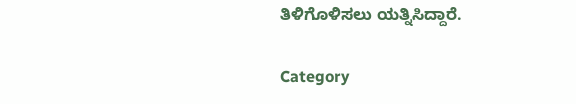ತಿಳಿಗೊಳಿಸಲು ಯತ್ನಿಸಿದ್ದಾರೆ.

Category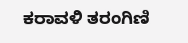ಕರಾವಳಿ ತರಂಗಿಣಿ